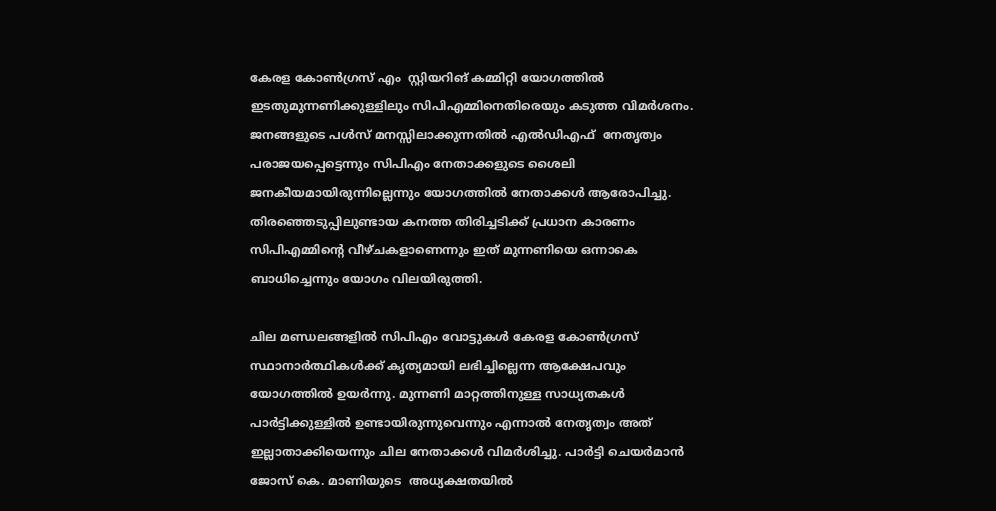കേരള കോൺഗ്രസ് എം  സ്റ്റിയറിങ് കമ്മിറ്റി യോഗത്തിൽ ഇടതുമുന്നണിക്കുള്ളിലും സിപിഎമ്മിനെതിരെയും കടുത്ത വിമർശനം. ജനങ്ങളുടെ പൾസ് മനസ്സിലാക്കുന്നതിൽ എൽഡിഎഫ്  നേതൃത്വം പരാജയപ്പെട്ടെന്നും സിപിഎം നേതാക്കളുടെ ശൈലി ജനകീയമായിരുന്നില്ലെന്നും യോഗത്തിൽ നേതാക്കൾ ആരോപിച്ചു. തിരഞ്ഞെടുപ്പിലുണ്ടായ കനത്ത തിരിച്ചടിക്ക് പ്രധാന കാരണം സിപിഎമ്മിന്റെ വീഴ്ചകളാണെന്നും ഇത് മുന്നണിയെ ഒന്നാകെ ബാധിച്ചെന്നും യോഗം വിലയിരുത്തി.

ചില മണ്ഡലങ്ങളിൽ സിപിഎം വോട്ടുകൾ കേരള കോൺഗ്രസ് സ്ഥാനാർത്ഥികൾക്ക് കൃത്യമായി ലഭിച്ചില്ലെന്ന ആക്ഷേപവും യോഗത്തിൽ ഉയർന്നു. മുന്നണി മാറ്റത്തിനുള്ള സാധ്യതകൾ പാർട്ടിക്കുള്ളിൽ ഉണ്ടായിരുന്നുവെന്നും എന്നാൽ നേതൃത്വം അത് ഇല്ലാതാക്കിയെന്നും ചില നേതാക്കൾ വിമർശിച്ചു. പാർട്ടി ചെയർമാൻ ജോസ് കെ. മാണിയുടെ  അധ്യക്ഷതയിൽ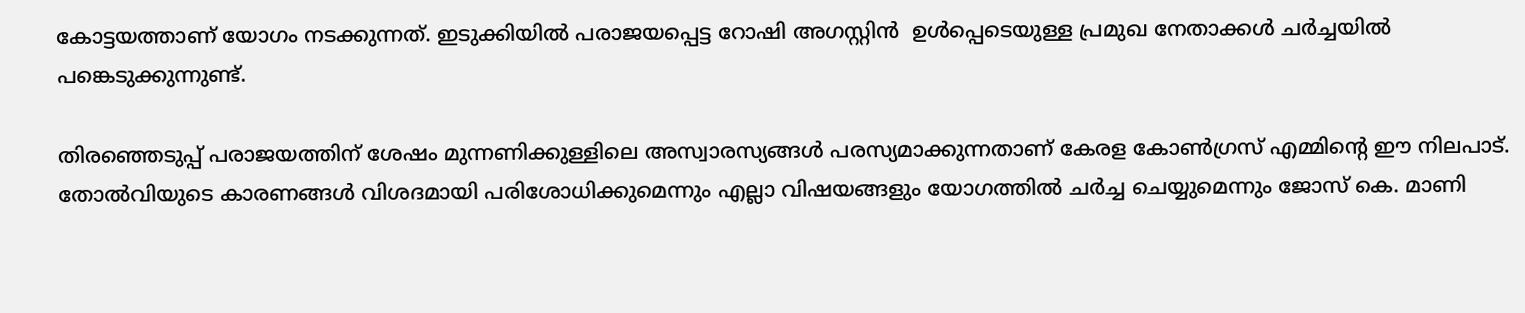കോട്ടയത്താണ് യോഗം നടക്കുന്നത്. ഇടുക്കിയിൽ പരാജയപ്പെട്ട റോഷി അഗസ്റ്റിൻ  ഉൾപ്പെടെയുള്ള പ്രമുഖ നേതാക്കൾ ചർച്ചയിൽ പങ്കെടുക്കുന്നുണ്ട്.

തിരഞ്ഞെടുപ്പ് പരാജയത്തിന് ശേഷം മുന്നണിക്കുള്ളിലെ അസ്വാരസ്യങ്ങൾ പരസ്യമാക്കുന്നതാണ് കേരള കോൺഗ്രസ് എമ്മിന്റെ ഈ നിലപാട്. തോൽവിയുടെ കാരണങ്ങൾ വിശദമായി പരിശോധിക്കുമെന്നും എല്ലാ വിഷയങ്ങളും യോഗത്തിൽ ചർച്ച ചെയ്യുമെന്നും ജോസ് കെ. മാണി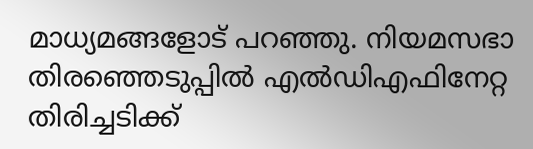മാധ്യമങ്ങളോട് പറഞ്ഞു. നിയമസഭാ തിരഞ്ഞെടുപ്പിൽ എൽഡിഎഫിനേറ്റ തിരിച്ചടിക്ക്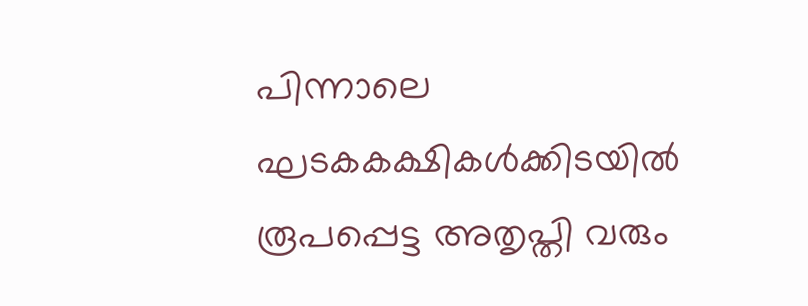പിന്നാലെ ഘടകകക്ഷികൾക്കിടയിൽ രൂപപ്പെട്ട അതൃപ്തി വരും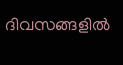ദിവസങ്ങളിൽ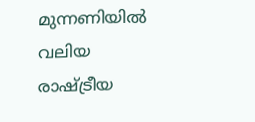മുന്നണിയിൽ വലിയ രാഷ്ട്രീയ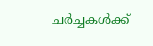ചർച്ചകൾക്ക്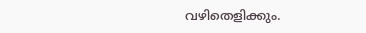വഴിതെളിക്കും.